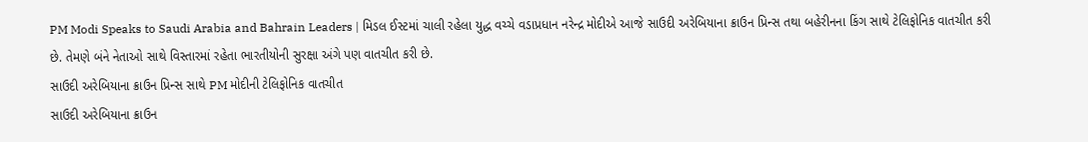PM Modi Speaks to Saudi Arabia and Bahrain Leaders | મિડલ ઈસ્ટમાં ચાલી રહેલા યુદ્ધ વચ્ચે વડાપ્રધાન નરેન્દ્ર મોદીએ આજે સાઉદી અરેબિયાના ક્રાઉન પ્રિન્સ તથા બહેરીનના કિંગ સાથે ટેલિફોનિક વાતચીત કરી છે. તેમણે બંને નેતાઓ સાથે વિસ્તારમાં રહેતા ભારતીયોની સુરક્ષા અંગે પણ વાતચીત કરી છે.
સાઉદી અરેબિયાના ક્રાઉન પ્રિન્સ સાથે PM મોદીની ટેલિફોનિક વાતચીત
સાઉદી અરેબિયાના ક્રાઉન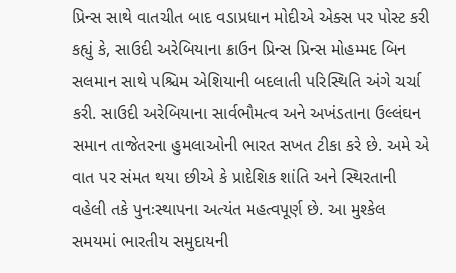પ્રિન્સ સાથે વાતચીત બાદ વડાપ્રધાન મોદીએ એક્સ પર પોસ્ટ કરી કહ્યું કે, સાઉદી અરેબિયાના ક્રાઉન પ્રિન્સ પ્રિન્સ મોહમ્મદ બિન સલમાન સાથે પશ્ચિમ એશિયાની બદલાતી પરિસ્થિતિ અંગે ચર્ચા કરી. સાઉદી અરેબિયાના સાર્વભૌમત્વ અને અખંડતાના ઉલ્લંઘન સમાન તાજેતરના હુમલાઓની ભારત સખત ટીકા કરે છે. અમે એ વાત પર સંમત થયા છીએ કે પ્રાદેશિક શાંતિ અને સ્થિરતાની વહેલી તકે પુનઃસ્થાપના અત્યંત મહત્વપૂર્ણ છે. આ મુશ્કેલ સમયમાં ભારતીય સમુદાયની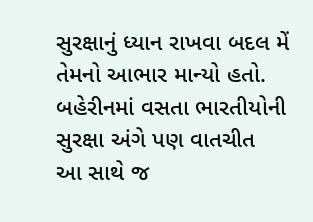સુરક્ષાનું ધ્યાન રાખવા બદલ મેં તેમનો આભાર માન્યો હતો.
બહેરીનમાં વસતા ભારતીયોની સુરક્ષા અંગે પણ વાતચીત
આ સાથે જ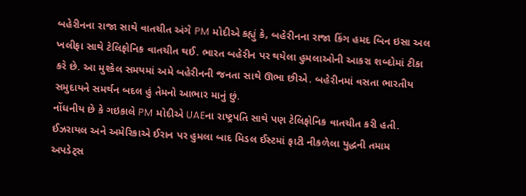બહેરીનના રાજા સાથે વાતચીત અંગે PM મોદીએ કહ્યું કે, બહેરીનના રાજા કિંગ હમદ બિન ઇસા અલ ખલીફા સાથે ટેલિફોનિક વાતચીત થઈ. ભારત બહેરીન પર થયેલા હુમલાઓની આકરા શબ્દોમાં ટીકા કરે છે. આ મુશ્કેલ સમયમાં અમે બહેરીનની જનતા સાથે ઊભા છીએ. બહેરીનમાં વસતા ભારતીય સમુદાયને સમર્થન બદલ હું તેમનો આભાર માનું છું.
નોંધનીય છે કે ગઇકાલે PM મોદીએ UAEના રાષ્ટ્રપતિ સાથે પણ ટેલિફોનિક વાતચીત કરી હતી.
ઈઝરાયલ અને અમેરિકાએ ઈરાન પર હુમલા બાદ મિડલ ઈસ્ટમાં ફાટી નીકળેલા યુદ્ધની તમામ અપડેટ્સ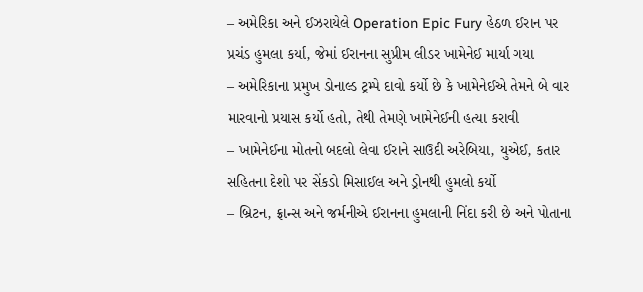– અમેરિકા અને ઈઝરાયેલે Operation Epic Fury હેઠળ ઈરાન પર પ્રચંડ હુમલા કર્યા, જેમાં ઈરાનના સુપ્રીમ લીડર ખામેનેઈ માર્યા ગયા
– અમેરિકાના પ્રમુખ ડોનાલ્ડ ટ્રમ્પે દાવો કર્યો છે કે ખામેનેઈએ તેમને બે વાર મારવાનો પ્રયાસ કર્યો હતો, તેથી તેમણે ખામેનેઈની હત્યા કરાવી
– ખામેનેઈના મોતનો બદલો લેવા ઈરાને સાઉદી અરેબિયા, યુએઈ, કતાર સહિતના દેશો પર સેંકડો મિસાઈલ અને ડ્રોનથી હુમલો કર્યો
– બ્રિટન, ફ્રાન્સ અને જર્મનીએ ઈરાનના હુમલાની નિંદા કરી છે અને પોતાના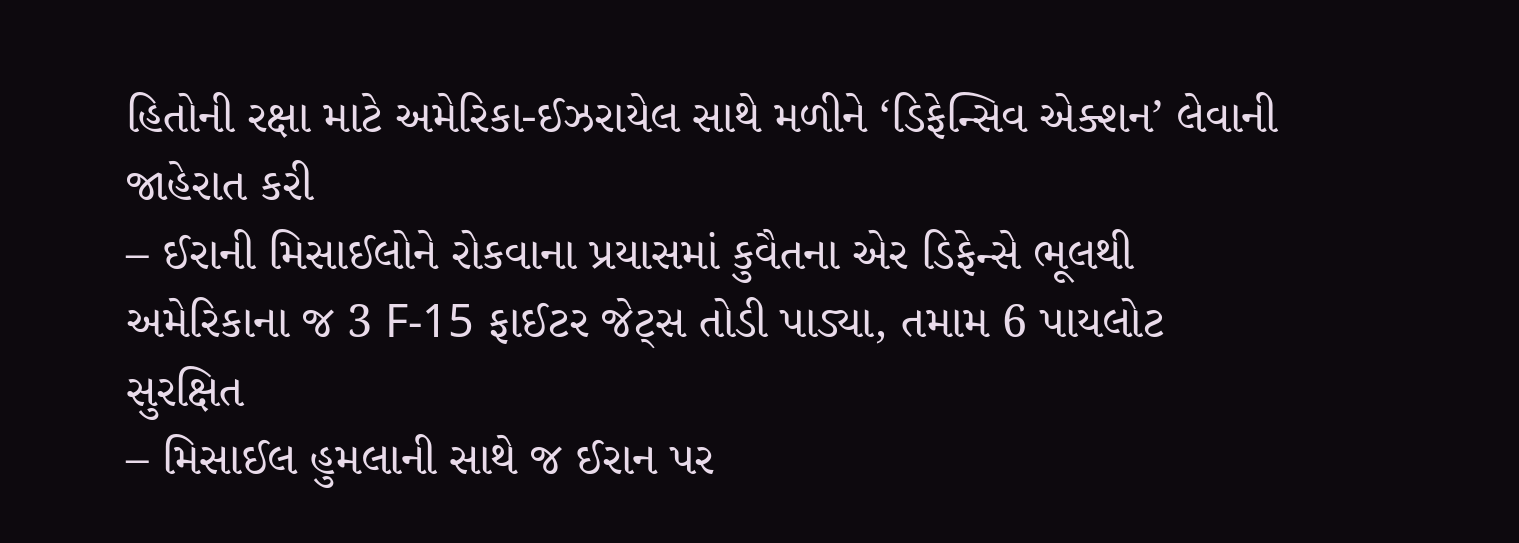હિતોની રક્ષા માટે અમેરિકા-ઈઝરાયેલ સાથે મળીને ‘ડિફેન્સિવ એક્શન’ લેવાની જાહેરાત કરી
– ઈરાની મિસાઈલોને રોકવાના પ્રયાસમાં કુવૈતના એર ડિફેન્સે ભૂલથી અમેરિકાના જ 3 F-15 ફાઈટર જેટ્સ તોડી પાડ્યા, તમામ 6 પાયલોટ સુરક્ષિત
– મિસાઈલ હુમલાની સાથે જ ઈરાન પર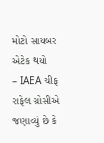મોટો સાયબર એટેક થયો
– IAEA ચીફ રાફેલ ગ્રોસીએ જણાવ્યું છે કે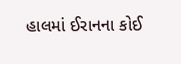હાલમાં ઈરાનના કોઈ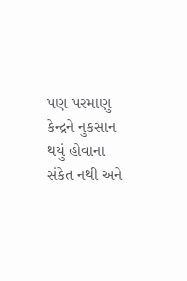પણ પરમાણુ કેન્દ્રને નુકસાન થયું હોવાના સંકેત નથી અને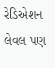રેડિએશન લેવલ પણ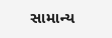સામાન્ય